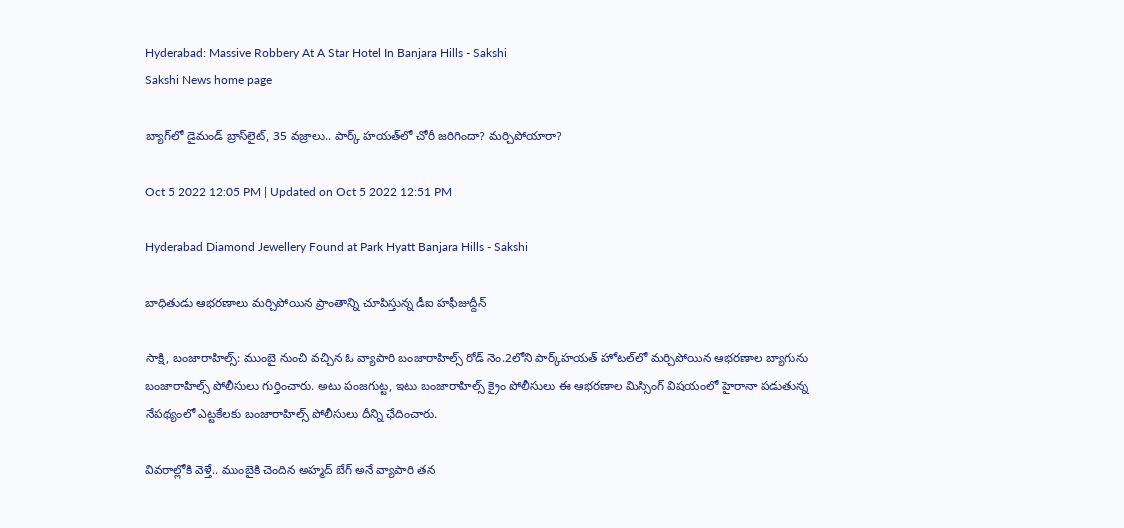Hyderabad: Massive Robbery At A Star Hotel In Banjara Hills - Sakshi
Sakshi News home page

బ్యాగ్‌లో డైమండ్‌ బ్రాస్‌లైట్, 35 వజ్రాలు.. పార్క్‌ హయత్‌లో చోరీ జరిగిందా? మర్చిపోయారా?

Oct 5 2022 12:05 PM | Updated on Oct 5 2022 12:51 PM

Hyderabad Diamond Jewellery Found at Park Hyatt Banjara Hills - Sakshi

బాధితుడు ఆభరణాలు మర్చిపోయిన ప్రాంతాన్ని చూపిస్తున్న డీఐ హఫీజుద్దీన్‌

సాక్షి, బంజారాహిల్స్‌: ముంబై నుంచి వచ్చిన ఓ వ్యాపారి బంజారాహిల్స్‌ రోడ్‌ నెం.2లోని పార్క్‌హయత్‌ హోటల్‌లో మర్చిపోయిన ఆభరణాల బ్యాగును బంజారాహిల్స్‌ పోలీసులు గుర్తించారు. అటు పంజగుట్ట, ఇటు బంజారాహిల్స్‌ క్రైం పోలీసులు ఈ ఆభరణాల మిస్సింగ్‌ విషయంలో హైరానా పడుతున్న నేపథ్యంలో ఎట్టకేలకు బంజారాహిల్స్‌ పోలీసులు దీన్ని ఛేదించారు.

వివరాల్లోకి వెళ్తే.. ముంబైకి చెందిన అహ్మద్‌ బేగ్‌ అనే వ్యాపారి తన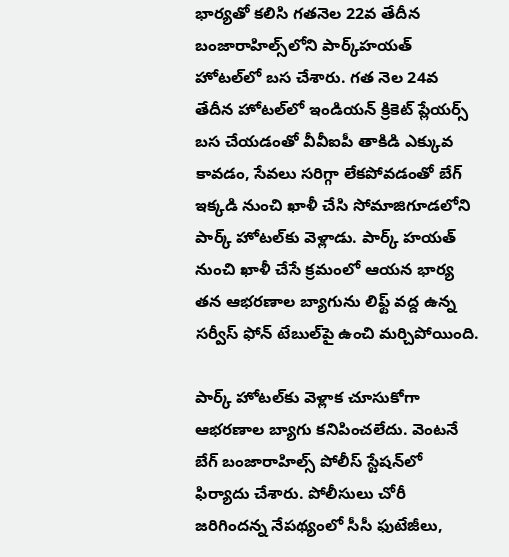భార్యతో కలిసి గతనెల 22వ తేదీన బంజారాహిల్స్‌లోని పార్క్‌హయత్‌ హోటల్‌లో బస చేశారు. గత నెల 24వ తేదీన హోటల్‌లో ఇండియన్‌ క్రికెట్‌ ప్లేయర్స్‌ బస చేయడంతో వీవీఐపీ తాకిడి ఎక్కువ కావడం, సేవలు సరిగ్గా లేకపోవడంతో బేగ్‌ ఇక్కడి నుంచి ఖాళీ చేసి సోమాజిగూడలోని పార్క్‌ హోటల్‌కు వెళ్లాడు. పార్క్‌ హయత్‌ నుంచి ఖాళీ చేసే క్రమంలో ఆయన భార్య తన ఆభరణాల బ్యాగును లిఫ్ట్‌ వద్ద ఉన్న సర్వీస్‌ ఫోన్‌ టేబుల్‌పై ఉంచి మర్చిపోయింది.

పార్క్‌ హోటల్‌కు వెళ్లాక చూసుకోగా ఆభరణాల బ్యాగు కనిపించలేదు. వెంటనే బేగ్‌ బంజారాహిల్స్‌ పోలీస్‌ స్టేషన్‌లో ఫిర్యాదు చేశారు. పోలీసులు చోరీ జరిగిందన్న నేపథ్యంలో సీసీ ఫుటేజీలు,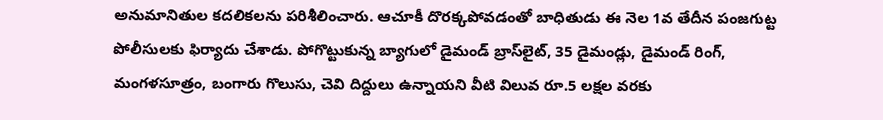అనుమానితుల కదలికలను పరిశీలించారు. ఆచూకీ దొరక్కపోవడంతో బాధితుడు ఈ నెల 1వ తేదీన పంజగుట్ట పోలీసులకు ఫిర్యాదు చేశాడు. పోగొట్టుకున్న బ్యాగులో డైమండ్‌ బ్రాస్‌లైట్, 35 డైమండ్లు, డైమండ్‌ రింగ్, మంగళసూత్రం, బంగారు గొలుసు, చెవి దిద్దులు ఉన్నాయని వీటి విలువ రూ.5 లక్షల వరకు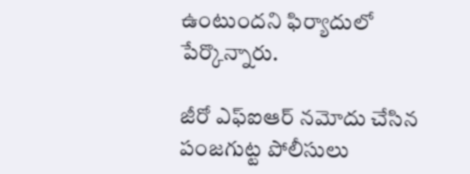ఉంటుందని ఫిర్యాదులో పేర్కొన్నారు.

జీరో ఎఫ్‌ఐఆర్‌ నమోదు చేసిన పంజగుట్ట పోలీసులు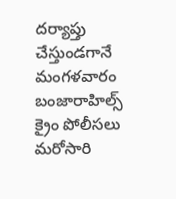దర్యాప్తు చేస్తుండగానే మంగళవారం బంజారాహిల్స్‌ క్రైం పోలీసలు మరోసారి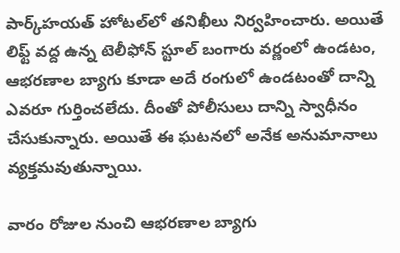పార్క్‌హయత్‌ హోటల్‌లో తనిఖీలు నిర్వహించారు. అయితే లిఫ్ట్‌ వద్ద ఉన్న టెలీఫోన్‌ స్టూల్‌ బంగారు వర్ణంలో ఉండటం, ఆభరణాల బ్యాగు కూడా అదే రంగులో ఉండటంతో దాన్ని ఎవరూ గుర్తించలేదు. దీంతో పోలీసులు దాన్ని స్వాధీనం చేసుకున్నారు. అయితే ఈ ఘటనలో అనేక అనుమానాలు వ్యక్తమవుతున్నాయి.

వారం రోజుల నుంచి ఆభరణాల బ్యాగు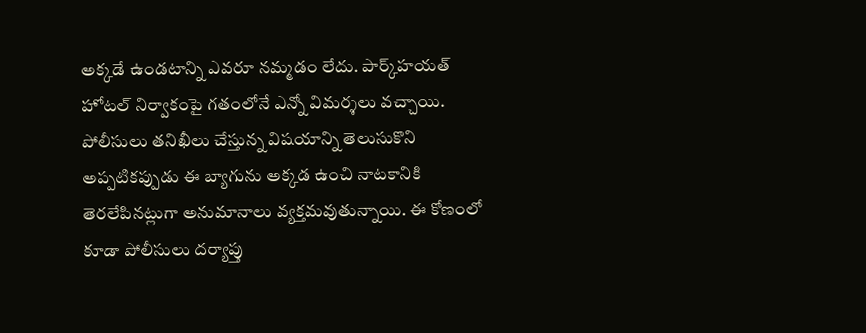అక్కడే ఉండటాన్ని ఎవరూ నమ్మడం లేదు. పార్క్‌హయత్‌ హోటల్‌ నిర్వాకంపై గతంలోనే ఎన్నో విమర్శలు వచ్చాయి. పోలీసులు తనిఖీలు చేస్తున్న విషయాన్ని తెలుసుకొని అప్పటికప్పుడు ఈ బ్యాగును అక్కడ ఉంచి నాటకానికి తెరలేపినట్లుగా అనుమానాలు వ్యక్తమవుతున్నాయి. ఈ కోణంలో కూడా పోలీసులు దర్యాప్తు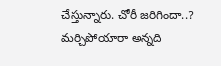చేస్తున్నారు. చోరీ జరిగిందా..? మర్చిపోయారా అన్నది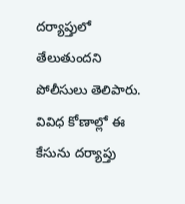దర్యాప్తులో తేలుతుందని పోలీసులు తెలిపారు. వివిధ కోణాల్లో ఈ కేసును దర్యాప్తు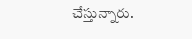చేస్తున్నారు.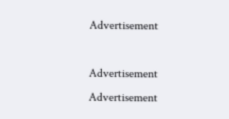Advertisement

Advertisement
Advertisement